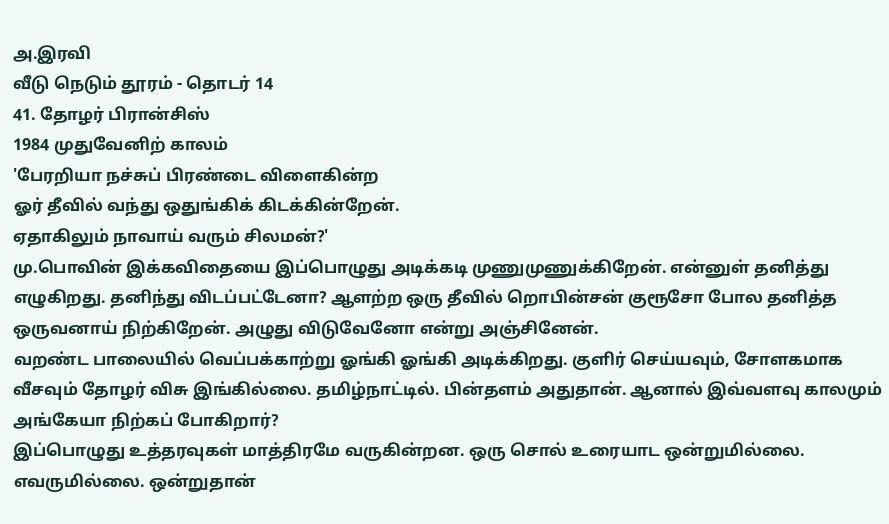அ.இரவி
வீடு நெடும் தூரம் - தொடர் 14
41. தோழர் பிரான்சிஸ்
1984 முதுவேனிற் காலம்
'பேரறியா நச்சுப் பிரண்டை விளைகின்ற
ஓர் தீவில் வந்து ஒதுங்கிக் கிடக்கின்றேன்.
ஏதாகிலும் நாவாய் வரும் சிலமன்?'
மு.பொவின் இக்கவிதையை இப்பொழுது அடிக்கடி முணுமுணுக்கிறேன். என்னுள் தனித்து எழுகிறது. தனிந்து விடப்பட்டேனா? ஆளற்ற ஒரு தீவில் றொபின்சன் குரூசோ போல தனித்த ஒருவனாய் நிற்கிறேன். அழுது விடுவேனோ என்று அஞ்சினேன்.
வறண்ட பாலையில் வெப்பக்காற்று ஓங்கி ஓங்கி அடிக்கிறது. குளிர் செய்யவும், சோளகமாக வீசவும் தோழர் விசு இங்கில்லை. தமிழ்நாட்டில். பின்தளம் அதுதான். ஆனால் இவ்வளவு காலமும் அங்கேயா நிற்கப் போகிறார்?
இப்பொழுது உத்தரவுகள் மாத்திரமே வருகின்றன. ஒரு சொல் உரையாட ஒன்றுமில்லை. எவருமில்லை. ஒன்றுதான்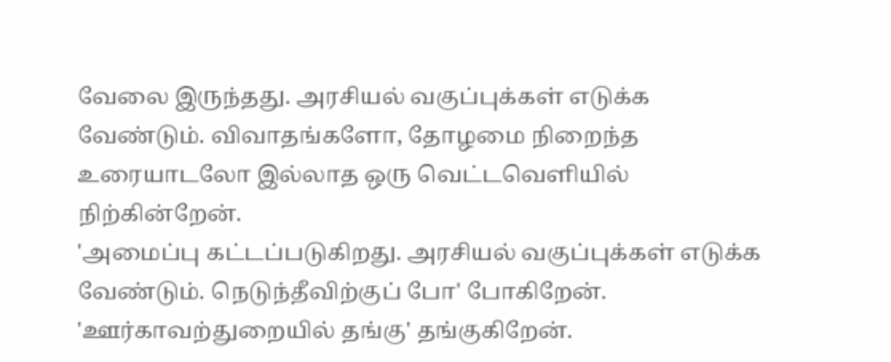வேலை இருந்தது. அரசியல் வகுப்புக்கள் எடுக்க வேண்டும். விவாதங்களோ, தோழமை நிறைந்த உரையாடலோ இல்லாத ஒரு வெட்டவெளியில் நிற்கின்றேன்.
'அமைப்பு கட்டப்படுகிறது. அரசியல் வகுப்புக்கள் எடுக்க வேண்டும். நெடுந்தீவிற்குப் போ' போகிறேன்.
'ஊர்காவற்துறையில் தங்கு' தங்குகிறேன்.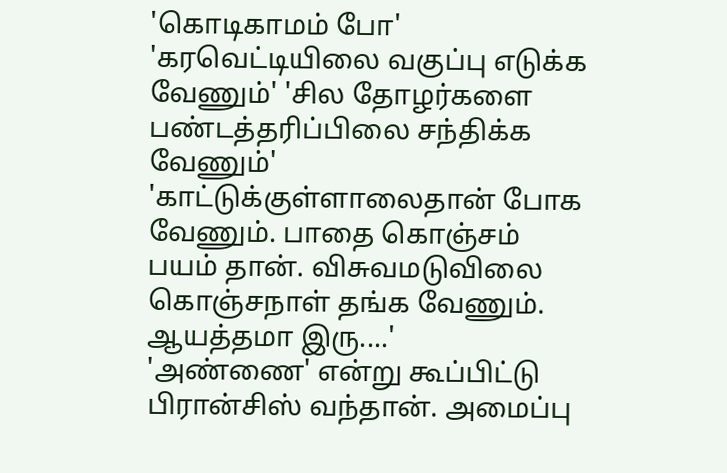'கொடிகாமம் போ' 'கரவெட்டியிலை வகுப்பு எடுக்க வேணும்' 'சில தோழர்களை பண்டத்தரிப்பிலை சந்திக்க வேணும்' 'காட்டுக்குள்ளாலைதான் போக வேணும். பாதை கொஞ்சம் பயம் தான். விசுவமடுவிலை கொஞ்சநாள் தங்க வேணும். ஆயத்தமா இரு....'
'அண்ணை' என்று கூப்பிட்டு பிரான்சிஸ் வந்தான். அமைப்பு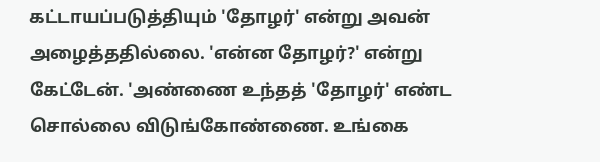கட்டாயப்படுத்தியும் 'தோழர்' என்று அவன் அழைத்ததில்லை. 'என்ன தோழர்?' என்று கேட்டேன். 'அண்ணை உந்தத் 'தோழர்' எண்ட சொல்லை விடுங்கோண்ணை. உங்கை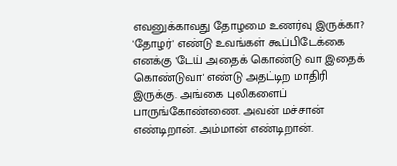எவனுக்காவது தோழமை உணர்வு இருக்கா? 'தோழர்' எண்டு உவங்கள் கூப்பிடேக்கை எனக்கு 'டேய் அதைக் கொண்டு வா இதைக் கொண்டுவா' எண்டு அதட்டிற மாதிரி இருக்கு. அங்கை புலிகளைப் பாருங்கோண்ணை. அவன் மச்சான் எண்டிறான். அம்மான் எண்டிறான்.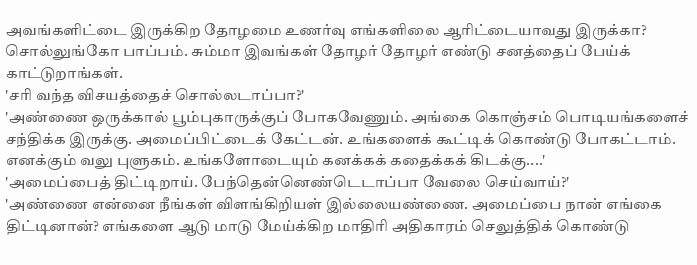அவங்களிட்டை இருக்கிற தோழமை உணர்வு எங்களிலை ஆரிட்டையாவது இருக்கா? சொல்லுங்கோ பாப்பம். சும்மா இவங்கள் தோழர் தோழர் எண்டு சனத்தைப் பேய்க் காட்டுறாங்கள்.
'சரி வந்த விசயத்தைச் சொல்லடாப்பா?'
'அண்ணை ஒருக்கால் பூம்புகாருக்குப் போகவேணும். அங்கை கொஞ்சம் பொடியங்களைச் சந்திக்க இருக்கு. அமைப்பிட்டைக் கேட்டன். உங்களைக் கூட்டிக் கொண்டு போகட்டாம். எனக்கும் வலு புளுகம். உங்களோடையும் கனக்கக் கதைக்கக் கிடக்கு....'
'அமைப்பைத் திட்டிறாய். பேந்தென்னெண்டெடாப்பா வேலை செய்வாய்?'
'அண்ணை என்னை நீங்கள் விளங்கிறியள் இல்லையண்ணை. அமைப்பை நான் எங்கை திட்டினான்? எங்களை ஆடு மாடு மேய்க்கிற மாதிரி அதிகாரம் செலுத்திக் கொண்டு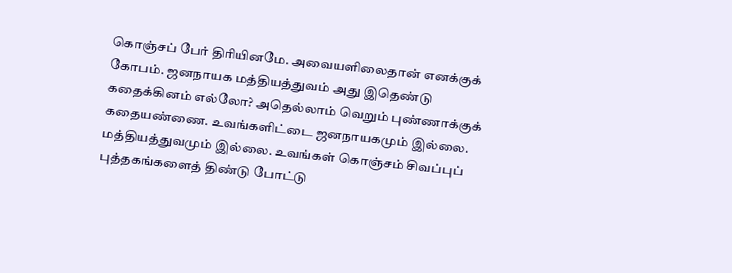கொஞ்சப் பேர் திரியினமே. அவையளிலைதான் எனக்குக் கோபம். ஜனநாயக மத்தியத்துவம் அது இதெண்டு கதைக்கினம் எல்லோ? அதெல்லாம் வெறும் புண்ணாக்குக் கதையண்ணை. உவங்களிட்டை ஜனநாயகமும் இல்லை. மத்தியத்துவமும் இல்லை. உவங்கள் கொஞ்சம் சிவப்புப் புத்தகங்களைத் திண்டு போட்டு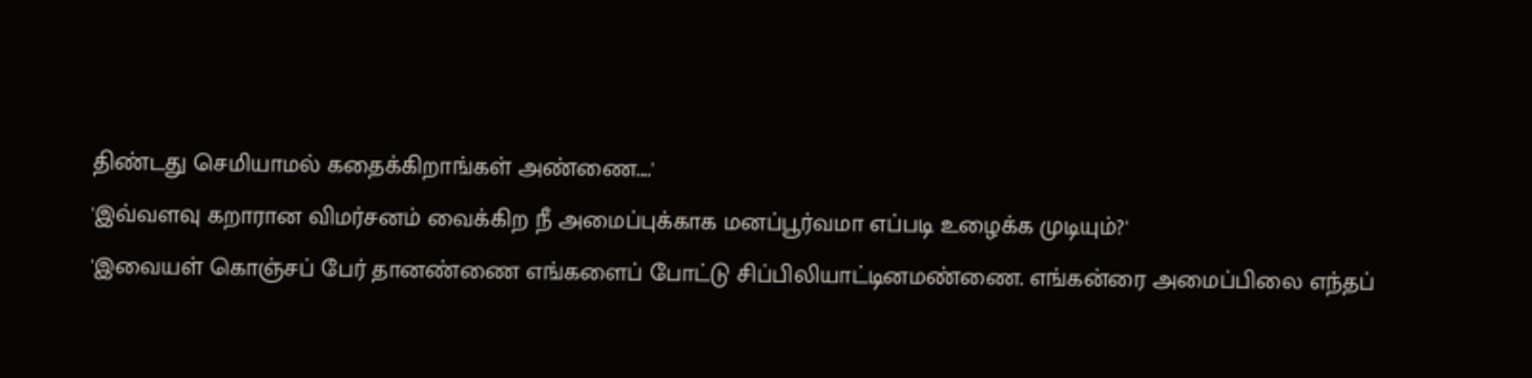திண்டது செமியாமல் கதைக்கிறாங்கள் அண்ணை....'
'இவ்வளவு கறாரான விமர்சனம் வைக்கிற நீ அமைப்புக்காக மனப்பூர்வமா எப்படி உழைக்க முடியும்?'
'இவையள் கொஞ்சப் பேர் தானண்ணை எங்களைப் போட்டு சிப்பிலியாட்டினமண்ணை. எங்கன்ரை அமைப்பிலை எந்தப்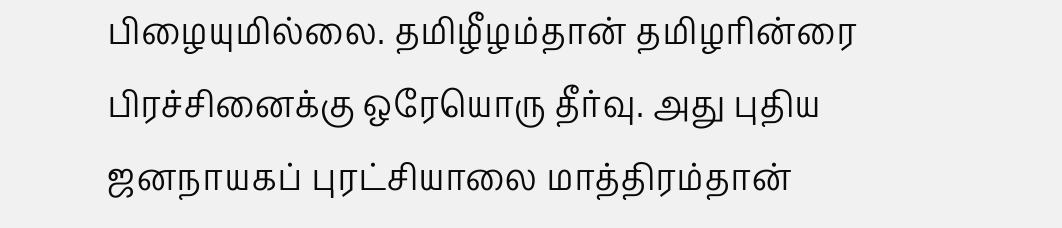பிழையுமில்லை. தமிழீழம்தான் தமிழரின்ரை பிரச்சினைக்கு ஒரேயொரு தீர்வு. அது புதிய ஜனநாயகப் புரட்சியாலை மாத்திரம்தான்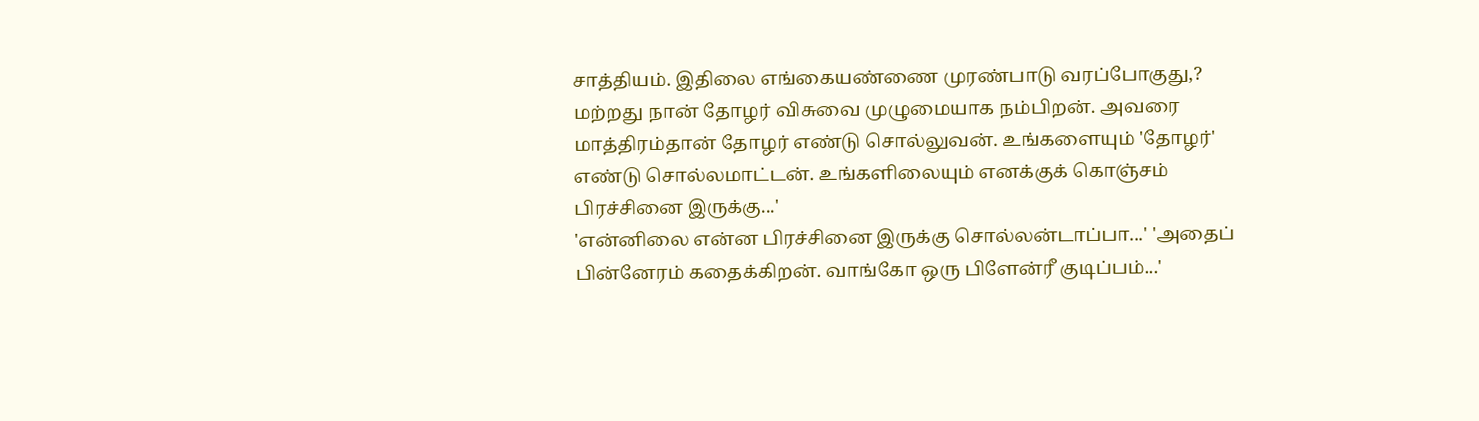சாத்தியம். இதிலை எங்கையண்ணை முரண்பாடு வரப்போகுது,? மற்றது நான் தோழர் விசுவை முழுமையாக நம்பிறன். அவரை மாத்திரம்தான் தோழர் எண்டு சொல்லுவன். உங்களையும் 'தோழர்' எண்டு சொல்லமாட்டன். உங்களிலையும் எனக்குக் கொஞ்சம் பிரச்சினை இருக்கு...'
'என்னிலை என்ன பிரச்சினை இருக்கு சொல்லன்டாப்பா...' 'அதைப் பின்னேரம் கதைக்கிறன். வாங்கோ ஒரு பிளேன்ரீ குடிப்பம்...'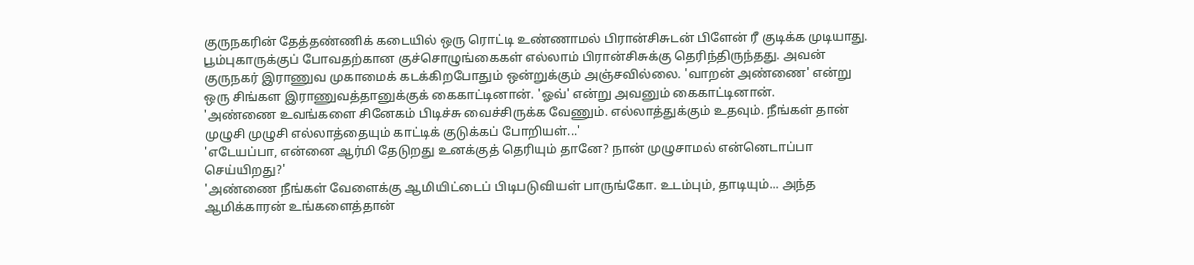குருநகரின் தேத்தண்ணிக் கடையில் ஒரு ரொட்டி உண்ணாமல் பிரான்சிசுடன் பிளேன் ரீ குடிக்க முடியாது.
பூம்புகாருக்குப் போவதற்கான குச்சொழுங்கைகள் எல்லாம் பிரான்சிசுக்கு தெரிந்திருந்தது. அவன் குருநகர் இராணுவ முகாமைக் கடக்கிறபோதும் ஒன்றுக்கும் அஞ்சவில்லை. 'வாறன் அண்ணை' என்று ஒரு சிங்கள இராணுவத்தானுக்குக் கைகாட்டினான். 'ஓவ்' என்று அவனும் கைகாட்டினான்.
'அண்ணை உவங்களை சினேகம் பிடிச்சு வைச்சிருக்க வேணும். எல்லாத்துக்கும் உதவும். நீங்கள் தான் முழுசி முழுசி எல்லாத்தையும் காட்டிக் குடுக்கப் போறியள்...'
'எடேயப்பா, என்னை ஆர்மி தேடுறது உனக்குத் தெரியும் தானே? நான் முழுசாமல் என்னெடாப்பா செய்யிறது?'
'அண்ணை நீங்கள் வேளைக்கு ஆமியிட்டைப் பிடிபடுவியள் பாருங்கோ. உடம்பும், தாடியும்... அந்த ஆமிக்காரன் உங்களைத்தான்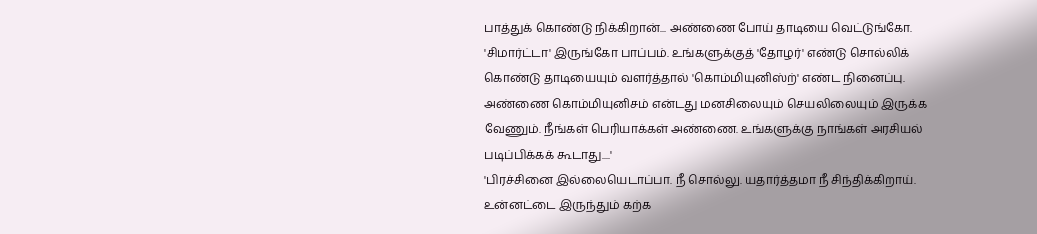பாத்துக் கொண்டு நிக்கிறான்... அண்ணை போய் தாடியை வெட்டுங்கோ. 'சிமார்ட்டா' இருங்கோ பாப்பம். உங்களுக்குத் 'தோழர்' எண்டு சொல்லிக் கொண்டு தாடியையும் வளர்த்தால் 'கொம்மியுனிஸ்ற்' எண்ட நினைப்பு. அண்ணை கொம்மியுனிசம் என்டது மனசிலையும் செயலிலையும் இருக்க வேணும். நீங்கள் பெரியாக்கள் அண்ணை. உங்களுக்கு நாங்கள் அரசியல் படிப்பிக்கக் கூடாது....'
'பிரச்சினை இல்லையெடாப்பா. நீ சொல்லு. யதார்த்தமா நீ சிந்திக்கிறாய். உன்னட்டை இருந்தும் கற்க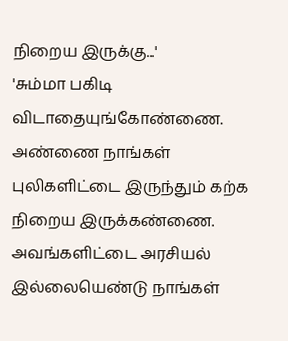நிறைய இருக்கு...'
'சும்மா பகிடி விடாதையுங்கோண்ணை. அண்ணை நாங்கள் புலிகளிட்டை இருந்தும் கற்க நிறைய இருக்கண்ணை. அவங்களிட்டை அரசியல் இல்லையெண்டு நாங்கள்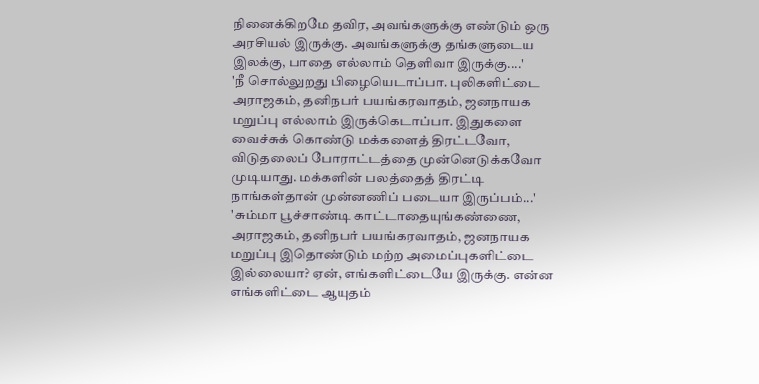நினைக்கிறமே தவிர, அவங்களுக்கு எண்டும் ஒரு அரசியல் இருக்கு. அவங்களுக்கு தங்களுடைய இலக்கு, பாதை எல்லாம் தெளிவா இருக்கு....'
'நீ சொல்லுறது பிழையெடாப்பா. புலிகளிட்டை அராஜகம், தனிநபர் பயங்கரவாதம், ஜனநாயக மறுப்பு எல்லாம் இருக்கெடாப்பா. இதுகளை வைச்சுக் கொண்டு மக்களைத் திரட்டவோ, விடுதலைப் போராட்டத்தை முன்னெடுக்கவோ முடியாது. மக்களின் பலத்தைத் திரட்டி நாங்கள்தான் முன்னணிப் படையா இருப்பம்...'
'சும்மா பூச்சாண்டி காட்டாதையுங்கண்ணை, அராஜகம், தனிநபர் பயங்கரவாதம், ஜனநாயக மறுப்பு இதொண்டும் மற்ற அமைப்புகளிட்டை இல்லையா? ஏன், எங்களிட்டையே இருக்கு. என்ன எங்களிட்டை ஆயுதம்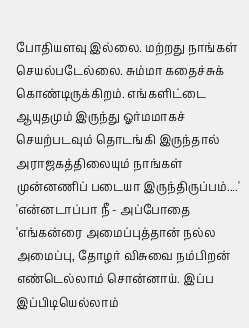போதியளவு இல்லை. மற்றது நாங்கள் செயல்படேல்லை. சும்மா கதைச்சுக் கொண்டிருக்கிறம். எங்களிட்டை ஆயுதமும் இருந்து ஓர்மமாகச் செயற்படவும் தொடங்கி இருந்தால் அராஜகத்திலையும் நாங்கள் முன்னணிப் படையா இருந்திருப்பம்....'
'என்னடாப்பா நீ - அப்போதை 'எங்கன்ரை அமைப்புத்தான் நல்ல அமைப்பு, தோழர் விசுவை நம்பிறன் எண்டெல்லாம் சொன்னாய். இப்ப இப்பிடியெல்லாம்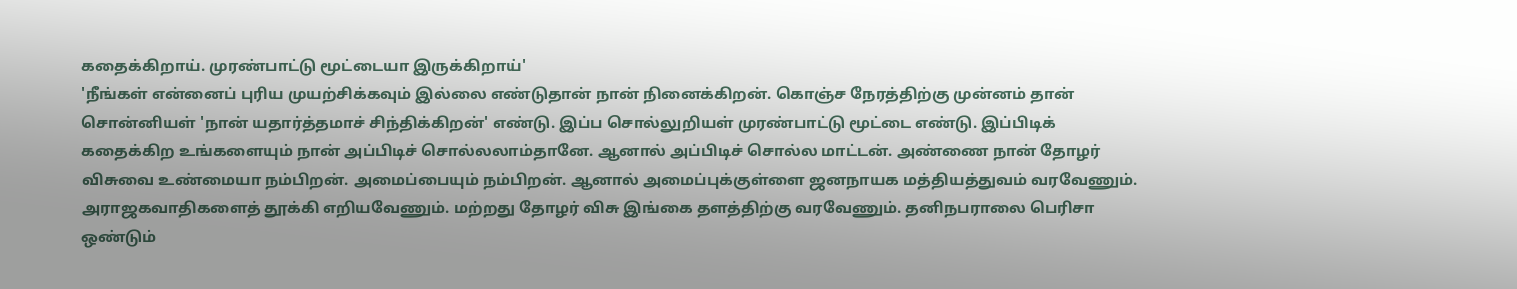கதைக்கிறாய். முரண்பாட்டு மூட்டையா இருக்கிறாய்'
'நீங்கள் என்னைப் புரிய முயற்சிக்கவும் இல்லை எண்டுதான் நான் நினைக்கிறன். கொஞ்ச நேரத்திற்கு முன்னம் தான் சொன்னியள் 'நான் யதார்த்தமாச் சிந்திக்கிறன்' எண்டு. இப்ப சொல்லுறியள் முரண்பாட்டு மூட்டை எண்டு. இப்பிடிக் கதைக்கிற உங்களையும் நான் அப்பிடிச் சொல்லலாம்தானே. ஆனால் அப்பிடிச் சொல்ல மாட்டன். அண்ணை நான் தோழர் விசுவை உண்மையா நம்பிறன். அமைப்பையும் நம்பிறன். ஆனால் அமைப்புக்குள்ளை ஜனநாயக மத்தியத்துவம் வரவேணும். அராஜகவாதிகளைத் தூக்கி எறியவேணும். மற்றது தோழர் விசு இங்கை தளத்திற்கு வரவேணும். தனிநபராலை பெரிசா ஒண்டும்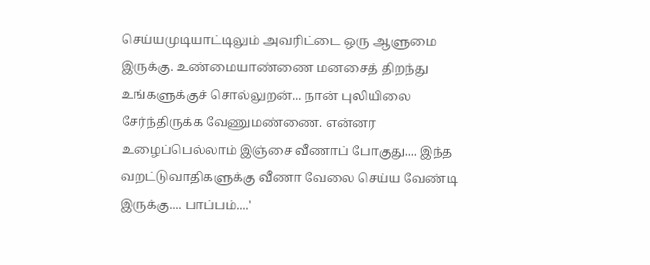செய்யமுடியாட்டிலும் அவரிட்டை ஒரு ஆளுமை இருக்கு. உண்மையாண்ணை மனசைத் திறந்து உங்களுக்குச் சொல்லுறன்... நான் புலியிலை சேர்ந்திருக்க வேணுமண்ணை. என்னர உழைப்பெல்லாம் இஞ்சை வீணாப் போகுது.... இந்த வறட்டுவாதிகளுக்கு வீணா வேலை செய்ய வேண்டி இருக்கு.... பாப்பம்....'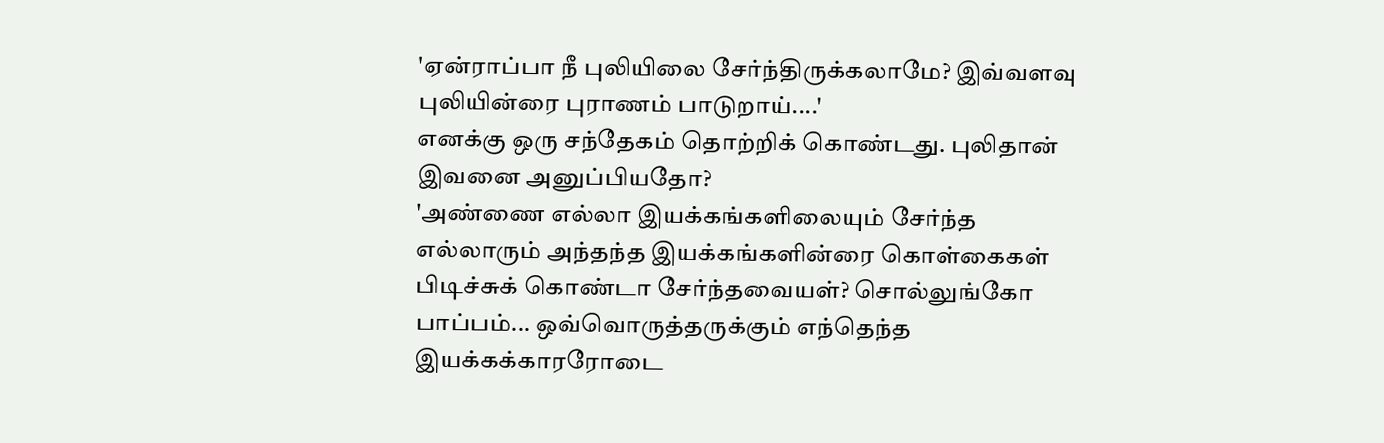'ஏன்ராப்பா நீ புலியிலை சேர்ந்திருக்கலாமே? இவ்வளவு புலியின்ரை புராணம் பாடுறாய்....'
எனக்கு ஒரு சந்தேகம் தொற்றிக் கொண்டது. புலிதான் இவனை அனுப்பியதோ?
'அண்ணை எல்லா இயக்கங்களிலையும் சேர்ந்த எல்லாரும் அந்தந்த இயக்கங்களின்ரை கொள்கைகள் பிடிச்சுக் கொண்டா சேர்ந்தவையள்? சொல்லுங்கோ பாப்பம்... ஒவ்வொருத்தருக்கும் எந்தெந்த இயக்கக்காரரோடை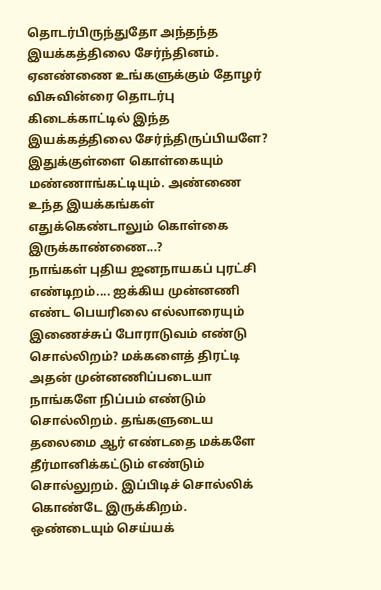தொடர்பிருந்துதோ அந்தந்த இயக்கத்திலை சேர்ந்தினம். ஏனண்ணை உங்களுக்கும் தோழர் விசுவின்ரை தொடர்பு கிடைக்காட்டில் இந்த இயக்கத்திலை சேர்ந்திருப்பியளே? இதுக்குள்ளை கொள்கையும் மண்ணாங்கட்டியும். அண்ணை உந்த இயக்கங்கள் எதுக்கெண்டாலும் கொள்கை இருக்காண்ணை...?
நாங்கள் புதிய ஜனநாயகப் புரட்சி எண்டிறம்.... ஐக்கிய முன்னணி எண்ட பெயரிலை எல்லாரையும் இணைச்சுப் போராடுவம் எண்டு சொல்லிறம்? மக்களைத் திரட்டி அதன் முன்னணிப்படையா நாங்களே நிப்பம் எண்டும் சொல்லிறம். தங்களுடைய தலைமை ஆர் எண்டதை மக்களே தீர்மானிக்கட்டும் எண்டும் சொல்லுறம். இப்பிடிச் சொல்லிக் கொண்டே இருக்கிறம். ஒண்டையும் செய்யக்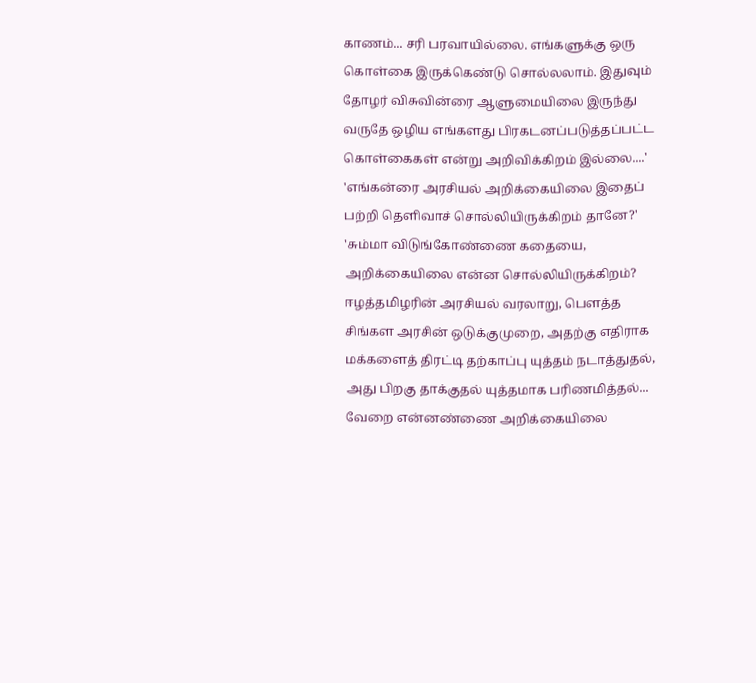காணம்... சரி பரவாயில்லை. எங்களுக்கு ஒரு கொள்கை இருக்கெண்டு சொல்லலாம். இதுவும் தோழர் விசுவின்ரை ஆளுமையிலை இருந்து வருதே ஒழிய எங்களது பிரகடனப்படுத்தப்பட்ட கொள்கைகள் என்று அறிவிக்கிறம் இல்லை....'
'எங்கன்ரை அரசியல் அறிக்கையிலை இதைப் பற்றி தெளிவாச் சொல்லியிருக்கிறம் தானே?'
'சும்மா விடுங்கோண்ணை கதையை, அறிக்கையிலை என்ன சொல்லியிருக்கிறம்? ஈழத்தமிழரின் அரசியல் வரலாறு, பௌத்த சிங்கள அரசின் ஒடுக்குமுறை, அதற்கு எதிராக மக்களைத் திரட்டி தற்காப்பு யுத்தம் நடாத்துதல், அது பிறகு தாக்குதல் யுத்தமாக பரிணமித்தல்... வேறை என்னண்ணை அறிக்கையிலை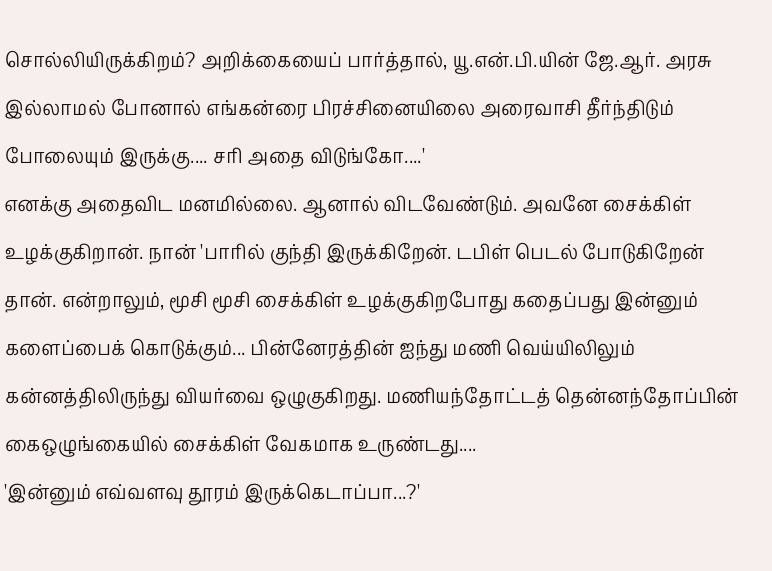சொல்லியிருக்கிறம்? அறிக்கையைப் பார்த்தால், யூ.என்.பி.யின் ஜே.ஆர். அரசு இல்லாமல் போனால் எங்கன்ரை பிரச்சினையிலை அரைவாசி தீர்ந்திடும் போலையும் இருக்கு.... சரி அதை விடுங்கோ....'
எனக்கு அதைவிட மனமில்லை. ஆனால் விடவேண்டும். அவனே சைக்கிள் உழக்குகிறான். நான் 'பாரில் குந்தி இருக்கிறேன். டபிள் பெடல் போடுகிறேன் தான். என்றாலும், மூசி மூசி சைக்கிள் உழக்குகிறபோது கதைப்பது இன்னும் களைப்பைக் கொடுக்கும்... பின்னேரத்தின் ஐந்து மணி வெய்யிலிலும் கன்னத்திலிருந்து வியர்வை ஒழுகுகிறது. மணியந்தோட்டத் தென்னந்தோப்பின் கைஒழுங்கையில் சைக்கிள் வேகமாக உருண்டது....
'இன்னும் எவ்வளவு தூரம் இருக்கெடாப்பா...?'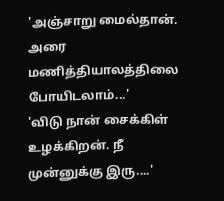'அஞ்சாறு மைல்தான். அரை மணித்தியாலத்திலை போயிடலாம்...'
'விடு நான் சைக்கிள் உழக்கிறன். நீ முன்னுக்கு இரு....'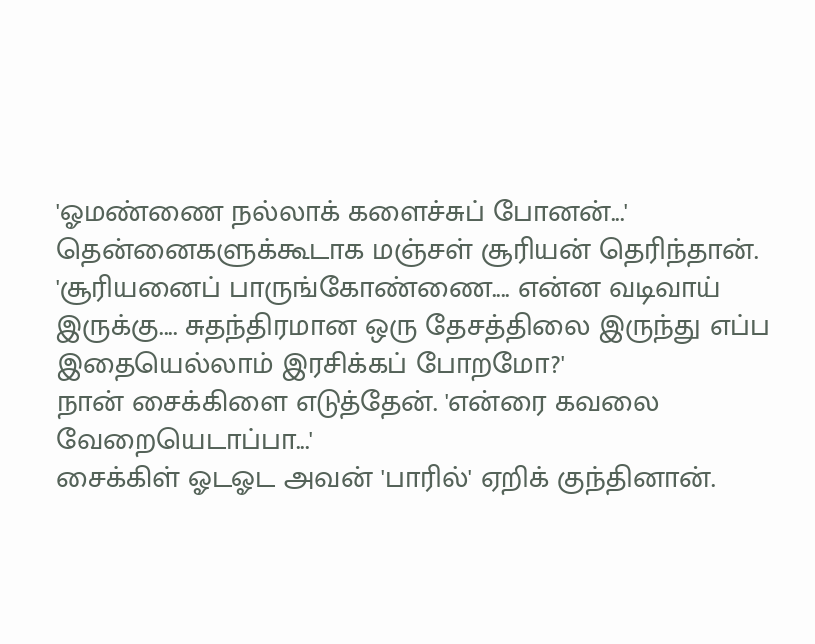'ஓமண்ணை நல்லாக் களைச்சுப் போனன்...'
தென்னைகளுக்கூடாக மஞ்சள் சூரியன் தெரிந்தான். 'சூரியனைப் பாருங்கோண்ணை.... என்ன வடிவாய் இருக்கு.... சுதந்திரமான ஒரு தேசத்திலை இருந்து எப்ப இதையெல்லாம் இரசிக்கப் போறமோ?'
நான் சைக்கிளை எடுத்தேன். 'என்ரை கவலை வேறையெடாப்பா...'
சைக்கிள் ஓடஓட அவன் 'பாரில்' ஏறிக் குந்தினான்.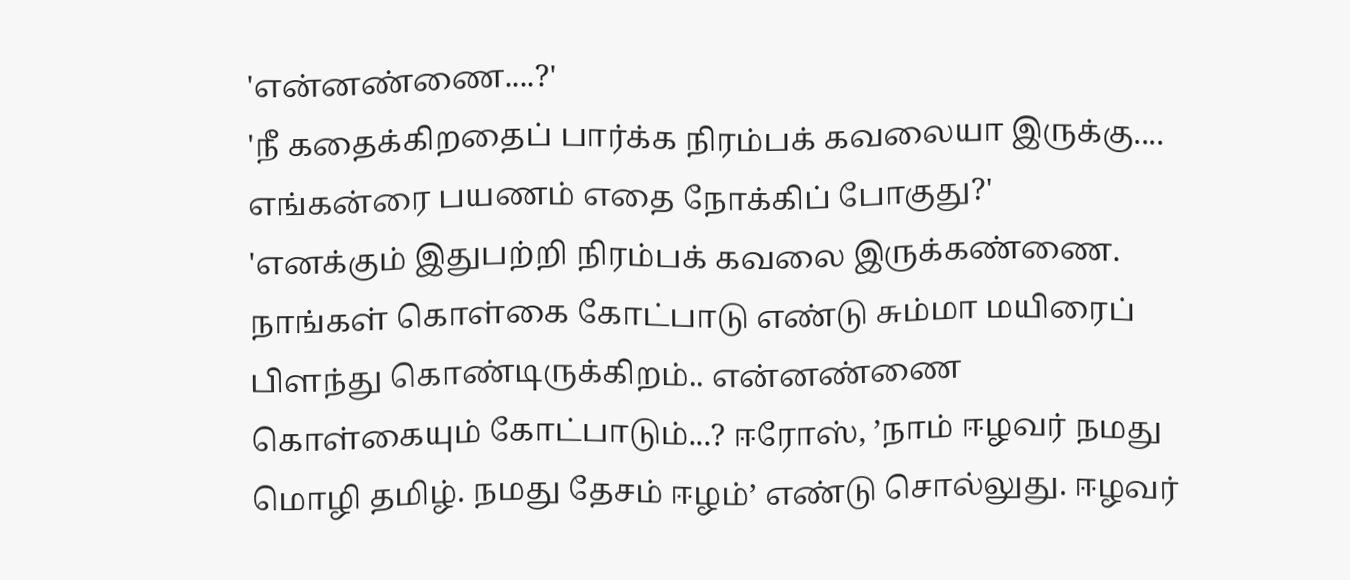'என்னண்ணை....?'
'நீ கதைக்கிறதைப் பார்க்க நிரம்பக் கவலையா இருக்கு.... எங்கன்ரை பயணம் எதை நோக்கிப் போகுது?'
'எனக்கும் இதுபற்றி நிரம்பக் கவலை இருக்கண்ணை. நாங்கள் கொள்கை கோட்பாடு எண்டு சும்மா மயிரைப் பிளந்து கொண்டிருக்கிறம்.. என்னண்ணை கொள்கையும் கோட்பாடும்...? ஈரோஸ், ’நாம் ஈழவர் நமது மொழி தமிழ். நமது தேசம் ஈழம்’ எண்டு சொல்லுது. ஈழவர்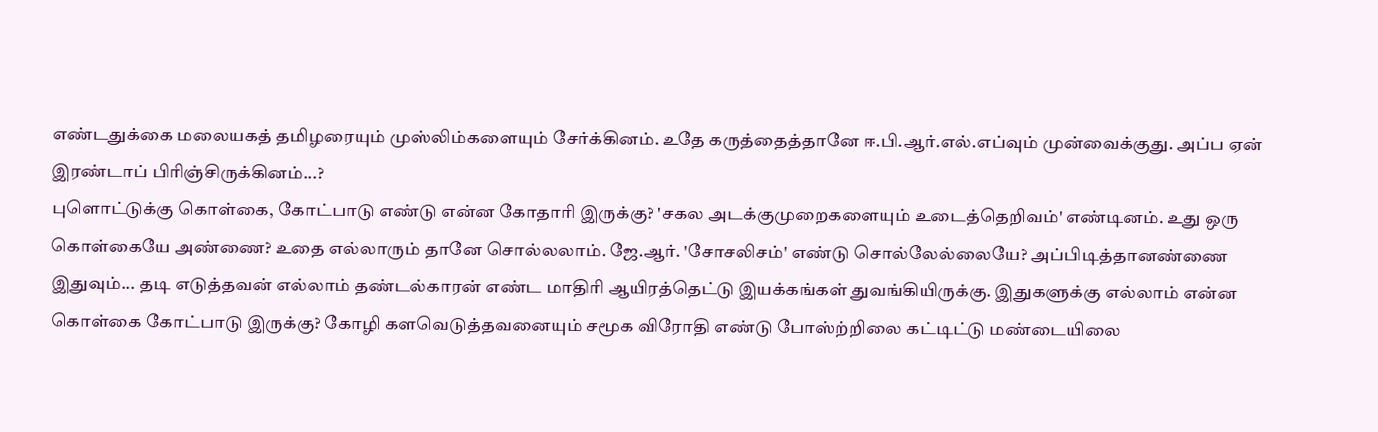எண்டதுக்கை மலையகத் தமிழரையும் முஸ்லிம்களையும் சேர்க்கினம். உதே கருத்தைத்தானே ஈ.பி.ஆர்.எல்.எப்வும் முன்வைக்குது. அப்ப ஏன் இரண்டாப் பிரிஞ்சிருக்கினம்...?
புளொட்டுக்கு கொள்கை, கோட்பாடு எண்டு என்ன கோதாரி இருக்கு? 'சகல அடக்குமுறைகளையும் உடைத்தெறிவம்' எண்டினம். உது ஒரு கொள்கையே அண்ணை? உதை எல்லாரும் தானே சொல்லலாம். ஜே.ஆர். 'சோசலிசம்' எண்டு சொல்லேல்லையே? அப்பிடித்தானண்ணை இதுவும்... தடி எடுத்தவன் எல்லாம் தண்டல்காரன் எண்ட மாதிரி ஆயிரத்தெட்டு இயக்கங்கள் துவங்கியிருக்கு. இதுகளுக்கு எல்லாம் என்ன கொள்கை கோட்பாடு இருக்கு? கோழி களவெடுத்தவனையும் சமூக விரோதி எண்டு போஸ்ற்றிலை கட்டிட்டு மண்டையிலை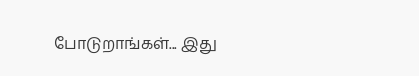போடுறாங்கள்... இது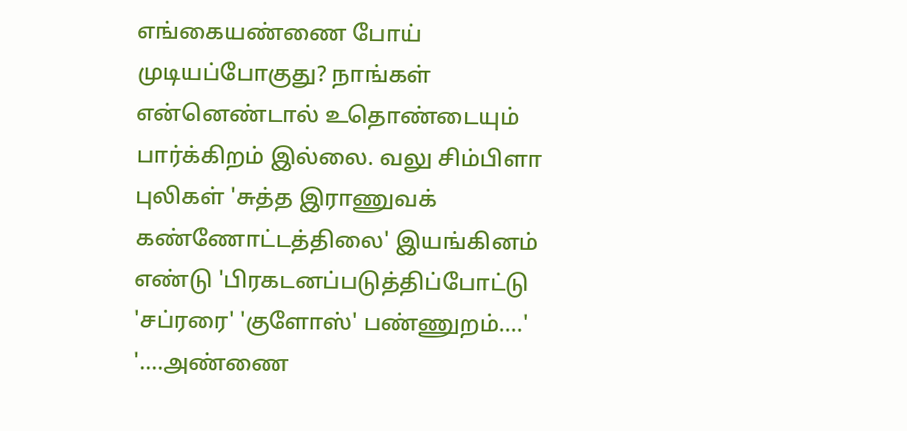எங்கையண்ணை போய் முடியப்போகுது? நாங்கள் என்னெண்டால் உதொண்டையும் பார்க்கிறம் இல்லை. வலு சிம்பிளா புலிகள் 'சுத்த இராணுவக் கண்ணோட்டத்திலை' இயங்கினம் எண்டு 'பிரகடனப்படுத்திப்போட்டு 'சப்ரரை' 'குளோஸ்' பண்ணுறம்....'
'....அண்ணை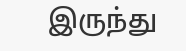இருந்து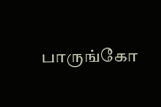பாருங்கோ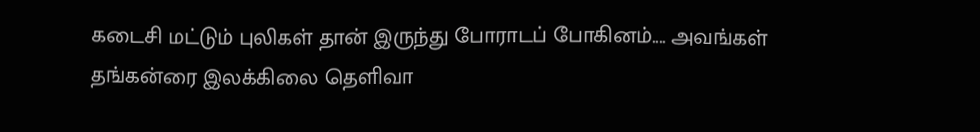கடைசி மட்டும் புலிகள் தான் இருந்து போராடப் போகினம்.... அவங்கள் தங்கன்ரை இலக்கிலை தெளிவா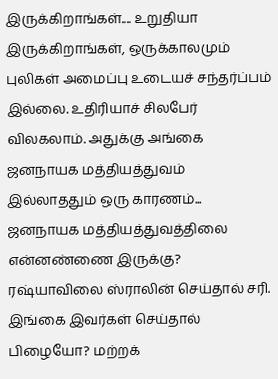இருக்கிறாங்கள்.... உறுதியா இருக்கிறாங்கள், ஒருக்காலமும் புலிகள் அமைப்பு உடையச் சந்தர்ப்பம் இல்லை. உதிரியாச் சிலபேர் விலகலாம். அதுக்கு அங்கை ஜனநாயக மத்தியத்துவம் இல்லாததும் ஒரு காரணம்... ஜனநாயக மத்தியத்துவத்திலை என்னண்ணை இருக்கு? ரஷ்யாவிலை ஸ்ராலின் செய்தால் சரி. இங்கை இவர்கள் செய்தால் பிழையோ? மற்றக்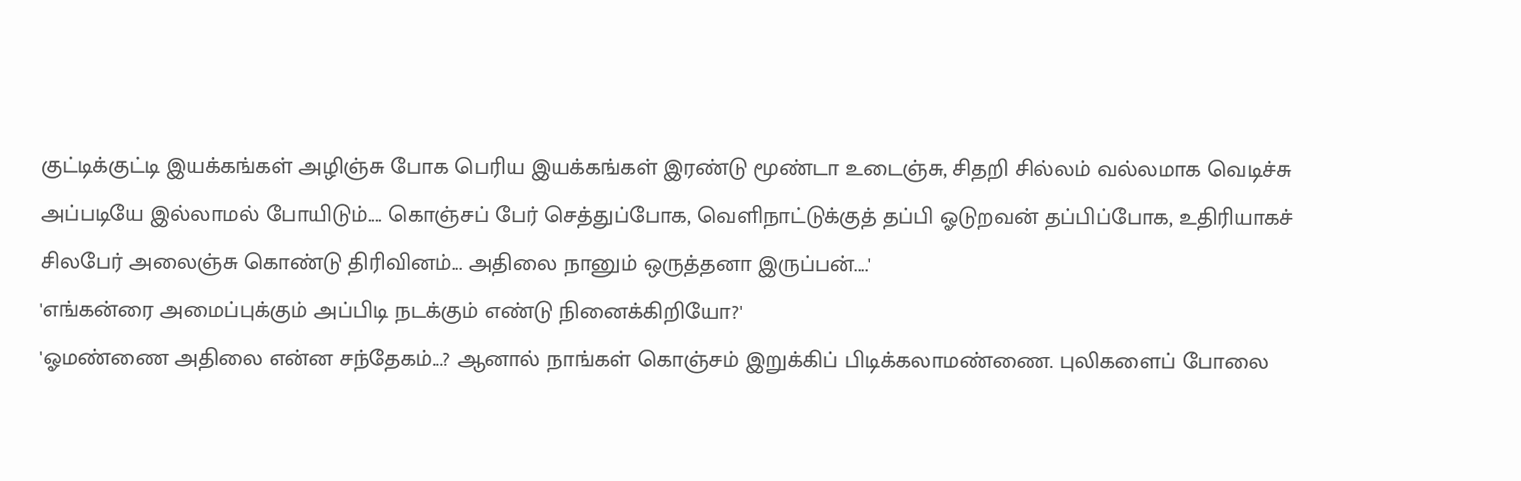குட்டிக்குட்டி இயக்கங்கள் அழிஞ்சு போக பெரிய இயக்கங்கள் இரண்டு மூண்டா உடைஞ்சு, சிதறி சில்லம் வல்லமாக வெடிச்சு அப்படியே இல்லாமல் போயிடும்.... கொஞ்சப் பேர் செத்துப்போக, வெளிநாட்டுக்குத் தப்பி ஓடுறவன் தப்பிப்போக, உதிரியாகச் சிலபேர் அலைஞ்சு கொண்டு திரிவினம்... அதிலை நானும் ஒருத்தனா இருப்பன்....'
'எங்கன்ரை அமைப்புக்கும் அப்பிடி நடக்கும் எண்டு நினைக்கிறியோ?'
'ஓமண்ணை அதிலை என்ன சந்தேகம்...? ஆனால் நாங்கள் கொஞ்சம் இறுக்கிப் பிடிக்கலாமண்ணை. புலிகளைப் போலை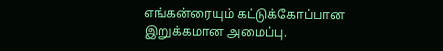எங்கன்ரையும் கட்டுக்கோப்பான இறுக்கமான அமைப்பு.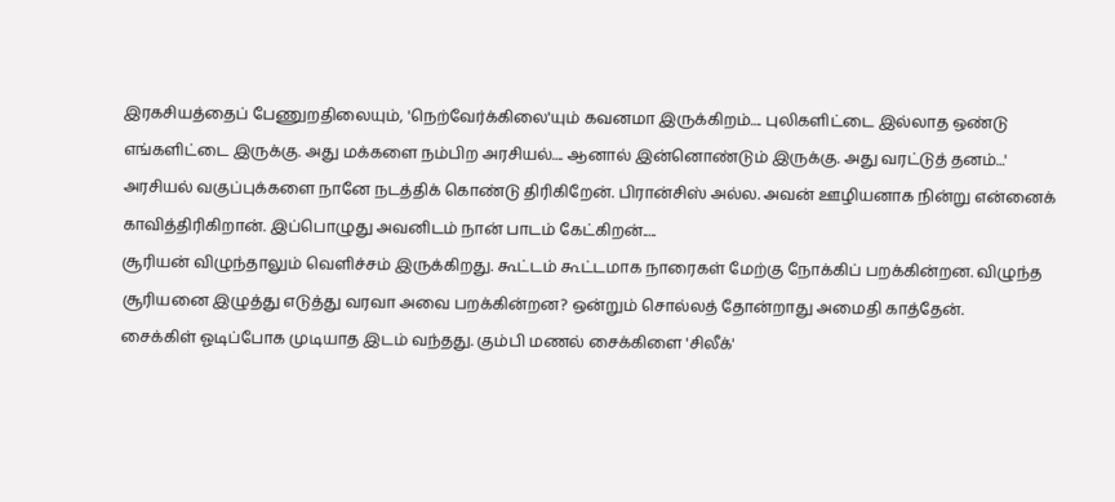இரகசியத்தைப் பேணுறதிலையும், 'நெற்வேர்க்கிலை'யும் கவனமா இருக்கிறம்.... புலிகளிட்டை இல்லாத ஒண்டு எங்களிட்டை இருக்கு. அது மக்களை நம்பிற அரசியல்.... ஆனால் இன்னொண்டும் இருக்கு. அது வரட்டுத் தனம்...'
அரசியல் வகுப்புக்களை நானே நடத்திக் கொண்டு திரிகிறேன். பிரான்சிஸ் அல்ல. அவன் ஊழியனாக நின்று என்னைக் காவித்திரிகிறான். இப்பொழுது அவனிடம் நான் பாடம் கேட்கிறன்.....
சூரியன் விழுந்தாலும் வெளிச்சம் இருக்கிறது. கூட்டம் கூட்டமாக நாரைகள் மேற்கு நோக்கிப் பறக்கின்றன. விழுந்த சூரியனை இழுத்து எடுத்து வரவா அவை பறக்கின்றன? ஒன்றும் சொல்லத் தோன்றாது அமைதி காத்தேன்.
சைக்கிள் ஓடிப்போக முடியாத இடம் வந்தது. கும்பி மணல் சைக்கிளை 'சிலீக்'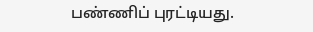பண்ணிப் புரட்டியது.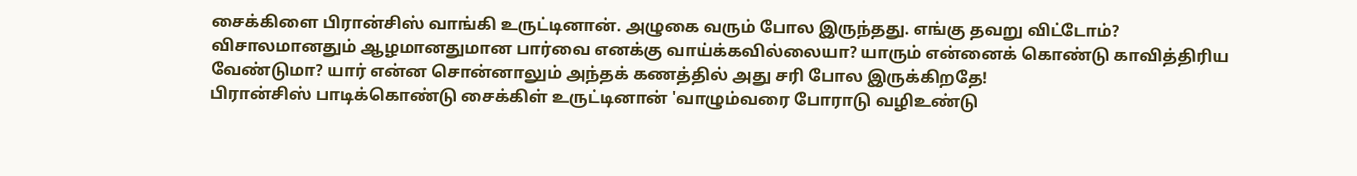சைக்கிளை பிரான்சிஸ் வாங்கி உருட்டினான். அழுகை வரும் போல இருந்தது. எங்கு தவறு விட்டோம்? விசாலமானதும் ஆழமானதுமான பார்வை எனக்கு வாய்க்கவில்லையா? யாரும் என்னைக் கொண்டு காவித்திரிய வேண்டுமா? யார் என்ன சொன்னாலும் அந்தக் கணத்தில் அது சரி போல இருக்கிறதே!
பிரான்சிஸ் பாடிக்கொண்டு சைக்கிள் உருட்டினான் 'வாழும்வரை போராடு வழிஉண்டு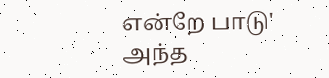என்றே பாடு' அந்த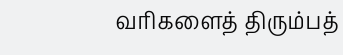வரிகளைத் திரும்பத்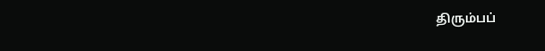திரும்பப்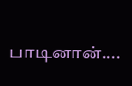பாடினான்....